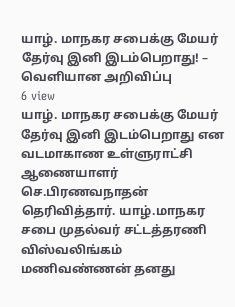யாழ். மாநகர சபைக்கு மேயர் தேர்வு இனி இடம்பெறாது! – வெளியான அறிவிப்பு
6 view
யாழ். மாநகர சபைக்கு மேயர் தேர்வு இனி இடம்பெறாது என வடமாகாண உள்ளுராட்சி ஆணையாளர் செ.பிரணவநாதன் தெரிவித்தார். யாழ்.மாநகர சபை முதல்வர் சட்டத்தரணி விஸ்வலிங்கம் மணிவண்ணன் தனது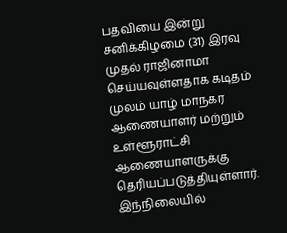பதவியை இன்று சனிக்கிழமை (31) இரவு முதல் ராஜினாமா செய்யவுள்ளதாக கடிதம் முலம் யாழ் மாநகர ஆணையாளர் மற்றும் உள்ளூராட்சி ஆணையாளருக்கு தெரியப்படுத்தியுள்ளார். இந்நிலையில்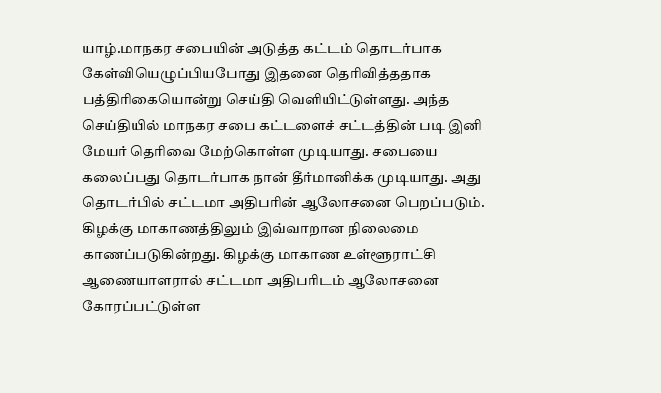யாழ்.மாநகர சபையின் அடுத்த கட்டம் தொடர்பாக கேள்வியெழுப்பியபோது இதனை தெரிவித்ததாக பத்திரிகையொன்று செய்தி வெளியிட்டுள்ளது. அந்த செய்தியில் மாநகர சபை கட்டளைச் சட்டத்தின் படி இனி மேயர் தெரிவை மேற்கொள்ள முடியாது. சபையை கலைப்பது தொடர்பாக நான் தீர்மானிக்க முடியாது. அது தொடர்பில் சட்டமா அதிபரின் ஆலோசனை பெறப்படும். கிழக்கு மாகாணத்திலும் இவ்வாறான நிலைமை காணப்படுகின்றது. கிழக்கு மாகாண உள்ளூராட்சி ஆணையாளரால் சட்டமா அதிபரிடம் ஆலோசனை கோரப்பட்டுள்ள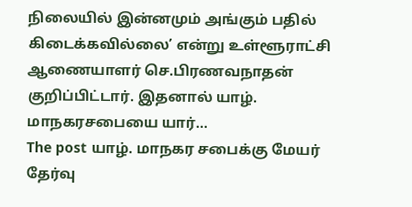நிலையில் இன்னமும் அங்கும் பதில் கிடைக்கவில்லை’ என்று உள்ளூராட்சி ஆணையாளர் செ.பிரணவநாதன் குறிப்பிட்டார். இதனால் யாழ். மாநகரசபையை யார்…
The post யாழ். மாநகர சபைக்கு மேயர் தேர்வு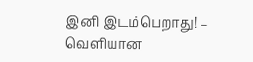இனி இடம்பெறாது! – வெளியான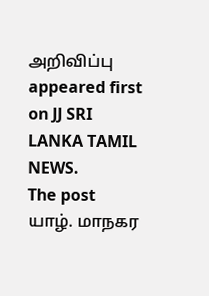அறிவிப்பு appeared first on JJ SRI LANKA TAMIL NEWS.
The post யாழ். மாநகர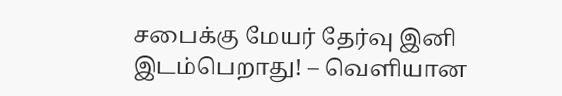சபைக்கு மேயர் தேர்வு இனி இடம்பெறாது! – வெளியான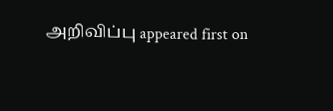அறிவிப்பு appeared first on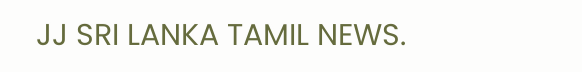JJ SRI LANKA TAMIL NEWS.